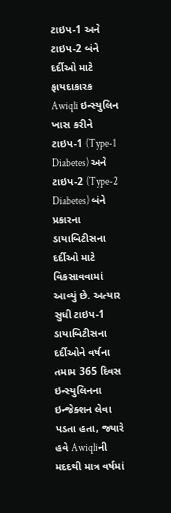ટાઇપ-1 અને ટાઇપ-2 બંને દર્દીઓ માટે ફાયદાકારક
Awiqli ઇન્સ્યુલિન ખાસ કરીને ટાઇપ-1 (Type-1 Diabetes) અને ટાઇપ-2 (Type-2 Diabetes) બંને પ્રકારના ડાયાબિટીસના દર્દીઓ માટે વિકસાવવામાં આવ્યું છે. અત્યાર સુધી ટાઇપ-1 ડાયાબિટીસના દર્દીઓને વર્ષના તમામ 365 દિવસ ઇન્સ્યુલિનના ઇન્જેક્શન લેવા પડતા હતા, જ્યારે હવે Awiqliની મદદથી માત્ર વર્ષમાં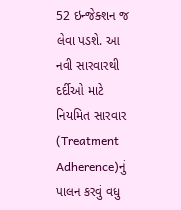52 ઇન્જેક્શન જ લેવા પડશે. આ નવી સારવારથી દર્દીઓ માટે નિયમિત સારવાર (Treatment Adherence)નું પાલન કરવું વધુ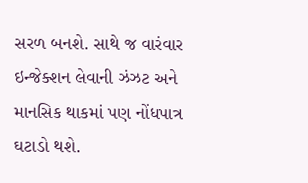સરળ બનશે. સાથે જ વારંવાર ઇન્જેક્શન લેવાની ઝંઝટ અને માનસિક થાકમાં પણ નોંધપાત્ર ઘટાડો થશે.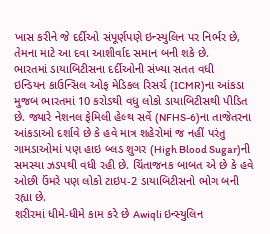ખાસ કરીને જે દર્દીઓ સંપૂર્ણપણે ઇન્સ્યુલિન પર નિર્ભર છે, તેમના માટે આ દવા આશીર્વાદ સમાન બની શકે છે.
ભારતમાં ડાયાબિટીસના દર્દીઓની સંખ્યા સતત વધી
ઇન્ડિયન કાઉન્સિલ ઓફ મેડિકલ રિસર્ચ (ICMR)ના આંકડા મુજબ ભારતમાં 10 કરોડથી વધુ લોકો ડાયાબિટીસથી પીડિત છે. જ્યારે નેશનલ ફેમિલી હેલ્થ સર્વે (NFHS-6)ના તાજેતરના આંકડાઓ દર્શાવે છે કે હવે માત્ર શહેરોમાં જ નહીં પરંતુ ગામડાઓમાં પણ હાઇ બ્લડ શુગર (High Blood Sugar)ની સમસ્યા ઝડપથી વધી રહી છે. ચિંતાજનક બાબત એ છે કે હવે ઓછી ઉંમરે પણ લોકો ટાઇપ-2 ડાયાબિટીસનો ભોગ બની રહ્યા છે.
શરીરમાં ધીમે-ધીમે કામ કરે છે Awiqli ઇન્સ્યુલિન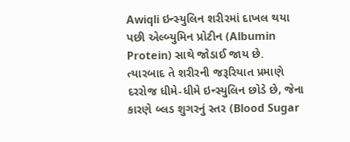Awiqli ઇન્સ્યુલિન શરીરમાં દાખલ થયા પછી એલ્બ્યુમિન પ્રોટીન (Albumin Protein) સાથે જોડાઈ જાય છે. ત્યારબાદ તે શરીરની જરૂરિયાત પ્રમાણે દરરોજ ધીમે-ધીમે ઇન્સ્યુલિન છોડે છે, જેના કારણે બ્લડ શુગરનું સ્તર (Blood Sugar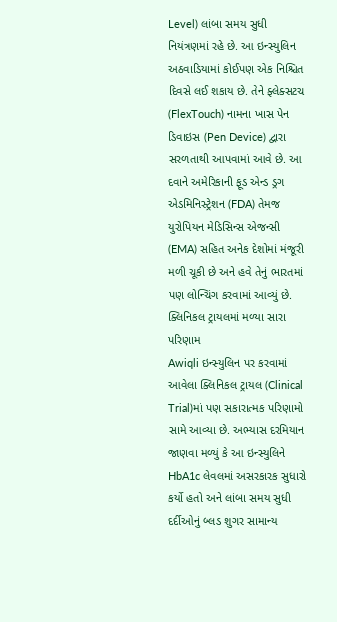Level) લાંબા સમય સુધી નિયંત્રણમાં રહે છે. આ ઇન્સ્યુલિન અઠવાડિયામાં કોઈપણ એક નિશ્ચિત દિવસે લઈ શકાય છે. તેને ફ્લેક્સટચ (FlexTouch) નામના ખાસ પેન ડિવાઇસ (Pen Device) દ્વારા સરળતાથી આપવામાં આવે છે. આ દવાને અમેરિકાની ફૂડ એન્ડ ડ્રગ એડમિનિસ્ટ્રેશન (FDA) તેમજ યુરોપિયન મેડિસિન્સ એજન્સી (EMA) સહિત અનેક દેશોમાં મંજૂરી મળી ચૂકી છે અને હવે તેનું ભારતમાં પણ લોન્ચિંગ કરવામાં આવ્યું છે.
ક્લિનિકલ ટ્રાયલમાં મળ્યા સારા પરિણામ
Awiqli ઇન્સ્યુલિન પર કરવામાં આવેલા ક્લિનિકલ ટ્રાયલ (Clinical Trial)માં પણ સકારાત્મક પરિણામો સામે આવ્યા છે. અભ્યાસ દરમિયાન જાણવા મળ્યું કે આ ઇન્સ્યુલિને HbA1c લેવલમાં અસરકારક સુધારો કર્યો હતો અને લાંબા સમય સુધી દર્દીઓનું બ્લડ શુગર સામાન્ય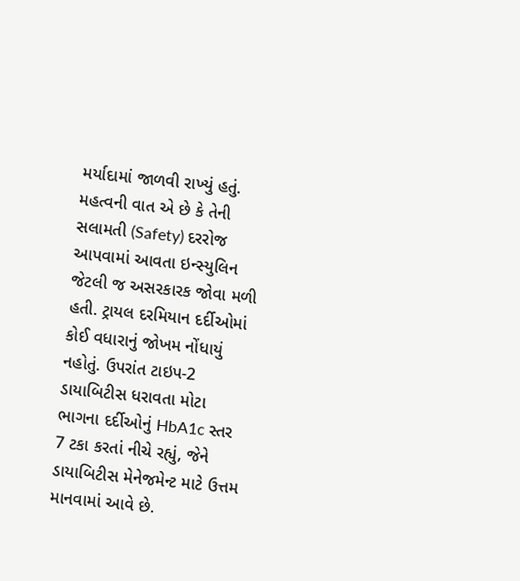મર્યાદામાં જાળવી રાખ્યું હતું. મહત્વની વાત એ છે કે તેની સલામતી (Safety) દરરોજ આપવામાં આવતા ઇન્સ્યુલિન જેટલી જ અસરકારક જોવા મળી હતી. ટ્રાયલ દરમિયાન દર્દીઓમાં કોઈ વધારાનું જોખમ નોંધાયું નહોતું. ઉપરાંત ટાઇપ-2 ડાયાબિટીસ ધરાવતા મોટા ભાગના દર્દીઓનું HbA1c સ્તર 7 ટકા કરતાં નીચે રહ્યું, જેને ડાયાબિટીસ મેનેજમેન્ટ માટે ઉત્તમ માનવામાં આવે છે.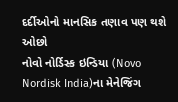દર્દીઓનો માનસિક તણાવ પણ થશે ઓછો
નોવો નોર્ડિસ્ક ઇન્ડિયા (Novo Nordisk India)ના મેનેજિંગ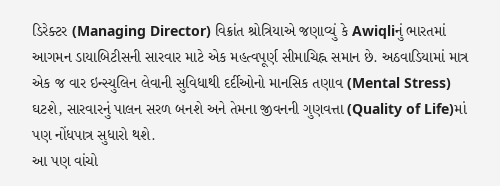ડિરેક્ટર (Managing Director) વિક્રાંત શ્રોત્રિયાએ જણાવ્યું કે Awiqliનું ભારતમાં આગમન ડાયાબિટીસની સારવાર માટે એક મહત્વપૂર્ણ સીમાચિહ્ન સમાન છે. અઠવાડિયામાં માત્ર એક જ વાર ઇન્સ્યુલિન લેવાની સુવિધાથી દર્દીઓનો માનસિક તણાવ (Mental Stress) ઘટશે, સારવારનું પાલન સરળ બનશે અને તેમના જીવનની ગુણવત્તા (Quality of Life)માં પણ નોંધપાત્ર સુધારો થશે.
આ પણ વાંચો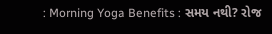: Morning Yoga Benefits : સમય નથી? રોજ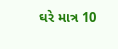ઘરે માત્ર 10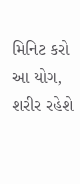મિનિટ કરો આ યોગ, શરીર રહેશે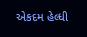એકદમ હેલ્ધી